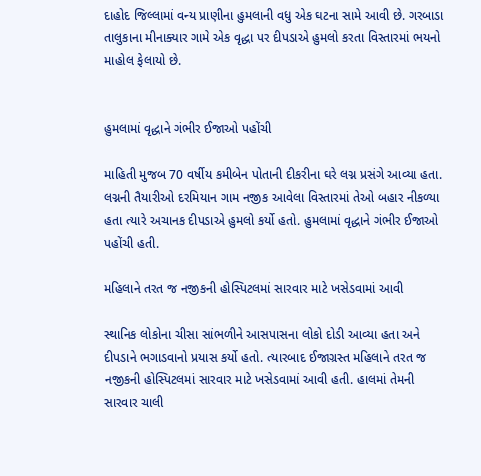દાહોદ જિલ્લામાં વન્ય પ્રાણીના હુમલાની વધુ એક ઘટના સામે આવી છે. ગરબાડા તાલુકાના મીનાક્યાર ગામે એક વૃદ્ધા પર દીપડાએ હુમલો કરતા વિસ્તારમાં ભયનો માહોલ ફેલાયો છે.


હુમલામાં વૃદ્ધાને ગંભીર ઈજાઓ પહોંચી

માહિતી મુજબ 70 વર્ષીય કમીબેન પોતાની દીકરીના ઘરે લગ્ન પ્રસંગે આવ્યા હતા. લગ્નની તૈયારીઓ દરમિયાન ગામ નજીક આવેલા વિસ્તારમાં તેઓ બહાર નીકળ્યા હતા ત્યારે અચાનક દીપડાએ હુમલો કર્યો હતો. હુમલામાં વૃદ્ધાને ગંભીર ઈજાઓ પહોંચી હતી.

મહિલાને તરત જ નજીકની હોસ્પિટલમાં સારવાર માટે ખસેડવામાં આવી

સ્થાનિક લોકોના ચીસા સાંભળીને આસપાસના લોકો દોડી આવ્યા હતા અને દીપડાને ભગાડવાનો પ્રયાસ કર્યો હતો. ત્યારબાદ ઈજાગ્રસ્ત મહિલાને તરત જ નજીકની હોસ્પિટલમાં સારવાર માટે ખસેડવામાં આવી હતી. હાલમાં તેમની સારવાર ચાલી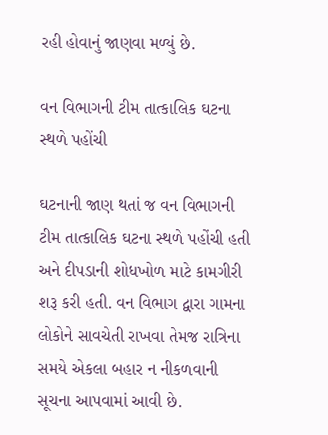રહી હોવાનું જાણવા મળ્યું છે.

વન વિભાગની ટીમ તાત્કાલિક ઘટના સ્થળે પહોંચી

ઘટનાની જાણ થતાં જ વન વિભાગની ટીમ તાત્કાલિક ઘટના સ્થળે પહોંચી હતી અને દીપડાની શોધખોળ માટે કામગીરી શરૂ કરી હતી. વન વિભાગ દ્વારા ગામના લોકોને સાવચેતી રાખવા તેમજ રાત્રિના સમયે એકલા બહાર ન નીકળવાની સૂચના આપવામાં આવી છે.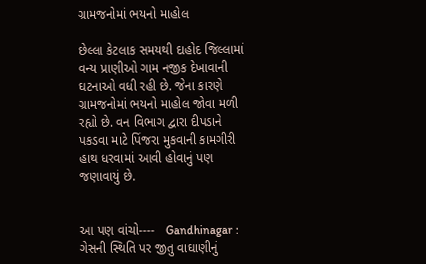ગ્રામજનોમાં ભયનો માહોલ

છેલ્લા કેટલાક સમયથી દાહોદ જિલ્લામાં વન્ય પ્રાણીઓ ગામ નજીક દેખાવાની ઘટનાઓ વધી રહી છે. જેના કારણે ગ્રામજનોમાં ભયનો માહોલ જોવા મળી રહ્યો છે. વન વિભાગ દ્વારા દીપડાને પકડવા માટે પિંજરા મુકવાની કામગીરી હાથ ધરવામાં આવી હોવાનું પણ જણાવાયું છે.


આ પણ વાંચો----   Gandhinagar : ગેસની સ્થિતિ પર જીતુ વાઘાણીનું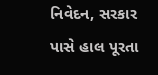નિવેદન, સરકાર પાસે હાલ પૂરતા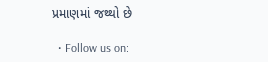પ્રમાણમાં જથ્થો છે

  • Follow us on: